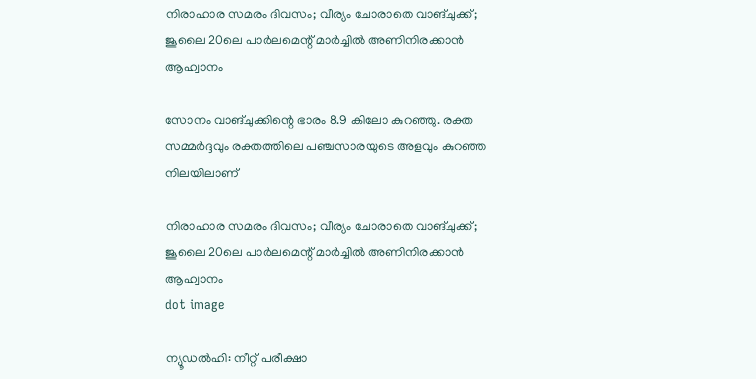നിരാഹാര സമരം ദിവസം; വീര്യം ചോരാതെ വാങ്ചുക്ക്; ജൂലൈ 20ലെ പാര്‍ലമെന്റ് മാര്‍ച്ചിൽ അണിനിരക്കാൻ ആഹ്വാനം

സോനം വാങ്ചുക്കിന്റെ ഭാരം 8.9 കിലോ കുറഞ്ഞു. രക്ത സമ്മര്‍ദ്ദവും രക്തത്തിലെ പഞ്ചസാരയുടെ അളവും കുറഞ്ഞ നിലയിലാണ്

നിരാഹാര സമരം ദിവസം; വീര്യം ചോരാതെ വാങ്ചുക്ക്; ജൂലൈ 20ലെ പാര്‍ലമെന്റ് മാര്‍ച്ചിൽ അണിനിരക്കാൻ ആഹ്വാനം
dot image

ന്യൂഡല്‍ഹി: നീറ്റ് പരീക്ഷാ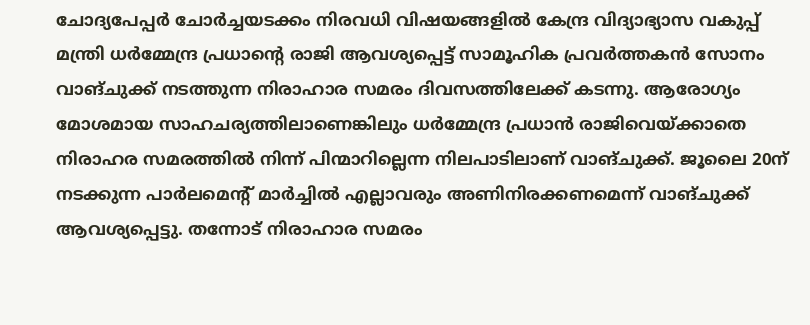ചോദ്യപേപ്പര്‍ ചോര്‍ച്ചയടക്കം നിരവധി വിഷയങ്ങളില്‍ കേന്ദ്ര വിദ്യാഭ്യാസ വകുപ്പ് മന്ത്രി ധര്‍മ്മേന്ദ്ര പ്രധാന്റെ രാജി ആവശ്യപ്പെട്ട് സാമൂഹിക പ്രവര്‍ത്തകന്‍ സോനം വാങ്ചുക്ക് നടത്തുന്ന നിരാഹാര സമരം ദിവസത്തിലേക്ക് കടന്നു. ആരോഗ്യം മോശമായ സാഹചര്യത്തിലാണെങ്കിലും ധര്‍മ്മേന്ദ്ര പ്രധാന്‍ രാജിവെയ്ക്കാതെ നിരാഹര സമരത്തില്‍ നിന്ന് പിന്മാറില്ലെന്ന നിലപാടിലാണ് വാങ്ചുക്ക്. ജൂലൈ 20ന് നടക്കുന്ന പാര്‍ലമെന്റ് മാര്‍ച്ചില്‍ എല്ലാവരും അണിനിരക്കണമെന്ന് വാങ്ചുക്ക് ആവശ്യപ്പെട്ടു. തന്നോട് നിരാഹാര സമരം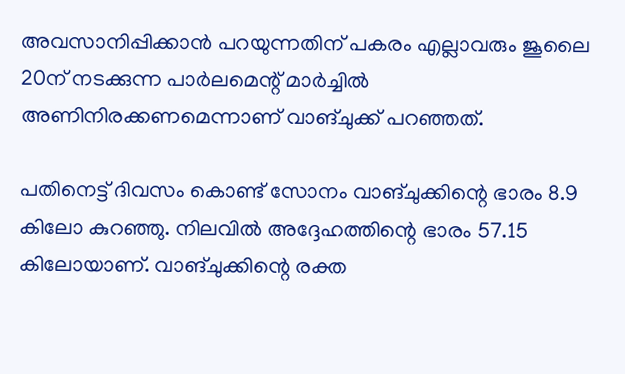അവസാനിപ്പിക്കാന്‍ പറയുന്നതിന് പകരം എല്ലാവരും ജൂലൈ 20ന് നടക്കുന്ന പാര്‍ലമെന്റ് മാര്‍ച്ചില്‍ അണിനിരക്കണമെന്നാണ് വാങ്ചുക്ക് പറഞ്ഞത്.

പതിനെട്ട് ദിവസം കൊണ്ട് സോനം വാങ്ചുക്കിന്റെ ഭാരം 8.9 കിലോ കുറഞ്ഞു. നിലവില്‍ അദ്ദേഹത്തിന്റെ ഭാരം 57.15 കിലോയാണ്. വാങ്ചുക്കിന്റെ രക്ത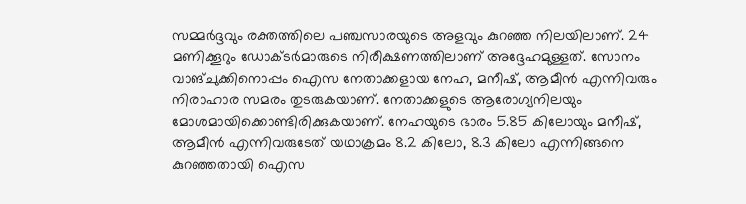സമ്മര്‍ദ്ദവും രക്തത്തിലെ പഞ്ചസാരയുടെ അളവും കുറഞ്ഞ നിലയിലാണ്. 24 മണിക്കൂറും ഡോക്ടര്‍മാരുടെ നിരീക്ഷണത്തിലാണ് അദ്ദേഹമുള്ളത്. സോനം വാങ്ചുക്കിനൊപ്പം ഐസ നേതാക്കളായ നേഹ, മനീഷ്, ആമീന്‍ എന്നിവരും നിരാഹാര സമരം തുടരുകയാണ്. നേതാക്കളുടെ ആരോഗ്യനിലയും മോശമായിക്കൊണ്ടിരിക്കുകയാണ്. നേഹയുടെ ഭാരം 5.85 കിലോയും മനീഷ്, ആമീന്‍ എന്നിവരുടേത് യഥാക്രമം 8.2 കിലോ, 8.3 കിലോ എന്നിങ്ങനെ കുറഞ്ഞതായി ഐസ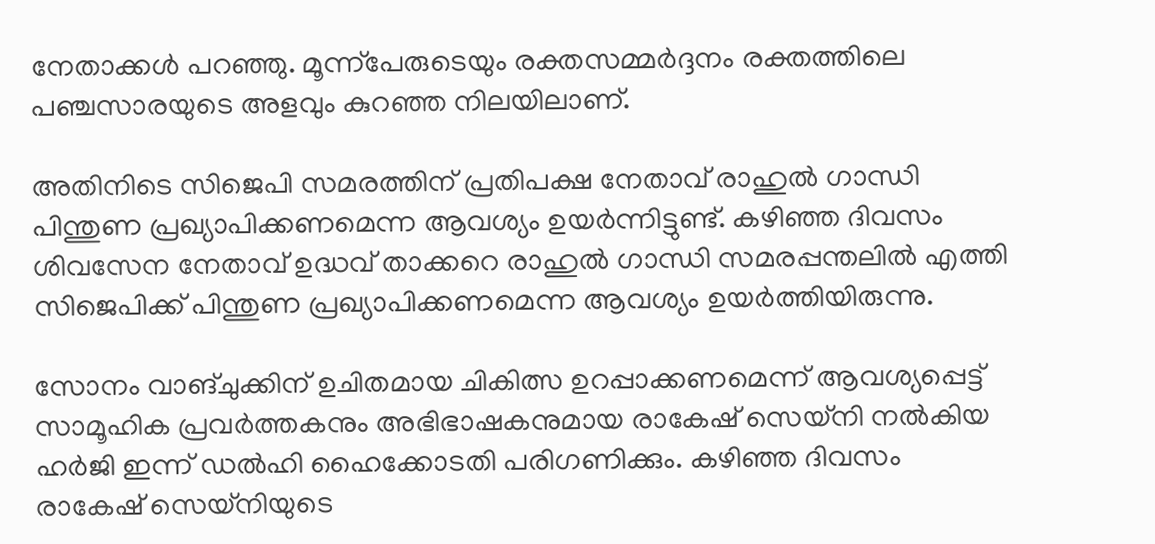നേതാക്കള്‍ പറഞ്ഞു. മൂന്ന്‌പേരുടെയും രക്തസമ്മര്‍ദ്ദനം രക്തത്തിലെ പഞ്ചസാരയുടെ അളവും കുറഞ്ഞ നിലയിലാണ്.

അതിനിടെ സിജെപി സമരത്തിന് പ്രതിപക്ഷ നേതാവ് രാഹുല്‍ ഗാന്ധി പിന്തുണ പ്രഖ്യാപിക്കണമെന്ന ആവശ്യം ഉയര്‍ന്നിട്ടുണ്ട്. കഴിഞ്ഞ ദിവസം ശിവസേന നേതാവ് ഉദ്ധവ് താക്കറെ രാഹുല്‍ ഗാന്ധി സമരപ്പന്തലില്‍ എത്തി സിജെപിക്ക് പിന്തുണ പ്രഖ്യാപിക്കണമെന്ന ആവശ്യം ഉയര്‍ത്തിയിരുന്നു.

സോനം വാങ്ചുക്കിന് ഉചിതമായ ചികിത്സ ഉറപ്പാക്കണമെന്ന് ആവശ്യപ്പെട്ട് സാമൂഹിക പ്രവര്‍ത്തകനും അഭിഭാഷകനുമായ രാകേഷ് സെയ്‌നി നല്‍കിയ ഹര്‍ജി ഇന്ന് ഡല്‍ഹി ഹൈക്കോടതി പരിഗണിക്കും. കഴിഞ്ഞ ദിവസം രാകേഷ് സെയ്‌നിയുടെ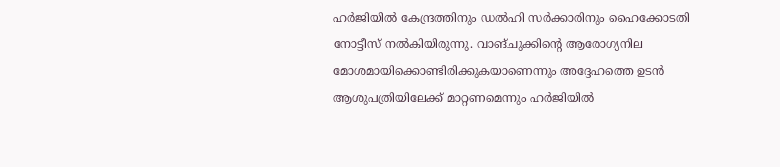ഹര്‍ജിയില്‍ കേന്ദ്രത്തിനും ഡല്‍ഹി സര്‍ക്കാരിനും ഹൈക്കോടതി നോട്ടീസ് നല്‍കിയിരുന്നു. വാങ്ചുക്കിന്റെ ആരോഗ്യനില മോശമായിക്കൊണ്ടിരിക്കുകയാണെന്നും അദ്ദേഹത്തെ ഉടന്‍ ആശുപത്രിയിലേക്ക് മാറ്റണമെന്നും ഹര്‍ജിയില്‍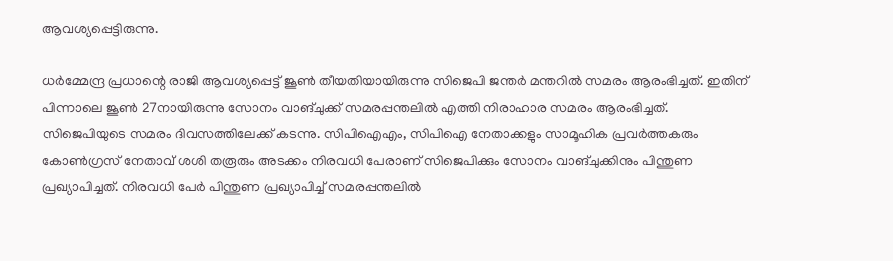ആവശ്യപ്പെട്ടിരുന്നു.

ധര്‍മ്മേന്ദ്ര പ്രധാന്റെ രാജി ആവശ്യപ്പെട്ട് ജൂണ്‍ തീയതിയായിരുന്നു സിജെപി ജന്തര്‍ മന്തറില്‍ സമരം ആരംഭിച്ചത്. ഇതിന് പിന്നാലെ ജൂണ്‍ 27നായിരുന്നു സോനം വാങ്ചുക്ക് സമരപ്പന്തലില്‍ എത്തി നിരാഹാര സമരം ആരംഭിച്ചത്. സിജെപിയുടെ സമരം ദിവസത്തിലേക്ക് കടന്നു. സിപിഐഎം, സിപിഐ നേതാക്കളും സാമൂഹിക പ്രവര്‍ത്തകരും കോണ്‍ഗ്രസ് നേതാവ് ശശി തരൂരും അടക്കം നിരവധി പേരാണ് സിജെപിക്കും സോനം വാങ്ചുക്കിനും പിന്തുണ പ്രഖ്യാപിച്ചത്. നിരവധി പേര്‍ പിന്തുണ പ്രഖ്യാപിച്ച് സമരപ്പന്തലില്‍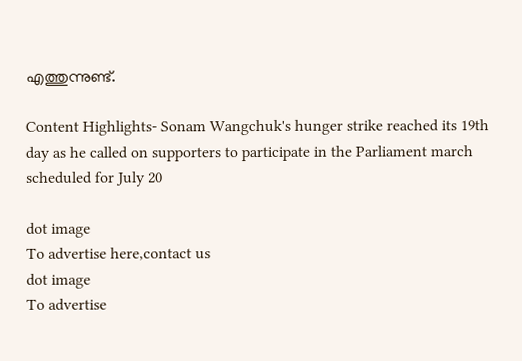എത്തുന്നുണ്ട്.

Content Highlights- Sonam Wangchuk's hunger strike reached its 19th day as he called on supporters to participate in the Parliament march scheduled for July 20

dot image
To advertise here,contact us
dot image
To advertise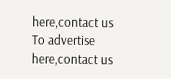here,contact us
To advertise here,contact us